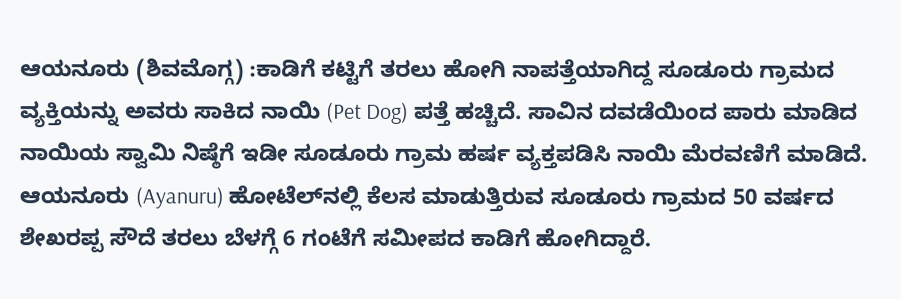ಆಯನೂರು (ಶಿವಮೊಗ್ಗ) :ಕಾಡಿಗೆ ಕಟ್ಟಿಗೆ ತರಲು ಹೋಗಿ ನಾಪತ್ತೆಯಾಗಿದ್ದ ಸೂಡೂರು ಗ್ರಾಮದ ವ್ಯಕ್ತಿಯನ್ನು ಅವರು ಸಾಕಿದ ನಾಯಿ (Pet Dog) ಪತ್ತೆ ಹಚ್ಚಿದೆ. ಸಾವಿನ ದವಡೆಯಿಂದ ಪಾರು ಮಾಡಿದ ನಾಯಿಯ ಸ್ವಾಮಿ ನಿಷ್ಠೆಗೆ ಇಡೀ ಸೂಡೂರು ಗ್ರಾಮ ಹರ್ಷ ವ್ಯಕ್ತಪಡಿಸಿ ನಾಯಿ ಮೆರವಣಿಗೆ ಮಾಡಿದೆ.
ಆಯನೂರು (Ayanuru) ಹೋಟೆಲ್‌ನಲ್ಲಿ ಕೆಲಸ ಮಾಡುತ್ತಿರುವ ಸೂಡೂರು ಗ್ರಾಮದ 50 ವರ್ಷದ ಶೇಖರಪ್ಪ ಸೌದೆ ತರಲು ಬೆಳಗ್ಗೆ 6 ಗಂಟೆಗೆ ಸಮೀಪದ ಕಾಡಿಗೆ ಹೋಗಿದ್ದಾರೆ.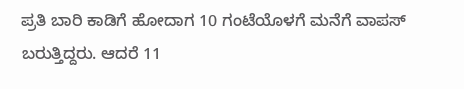ಪ್ರತಿ ಬಾರಿ ಕಾಡಿಗೆ ಹೋದಾಗ 10 ಗಂಟೆಯೊಳಗೆ ಮನೆಗೆ ವಾಪಸ್ ಬರುತ್ತಿದ್ದರು. ಆದರೆ 11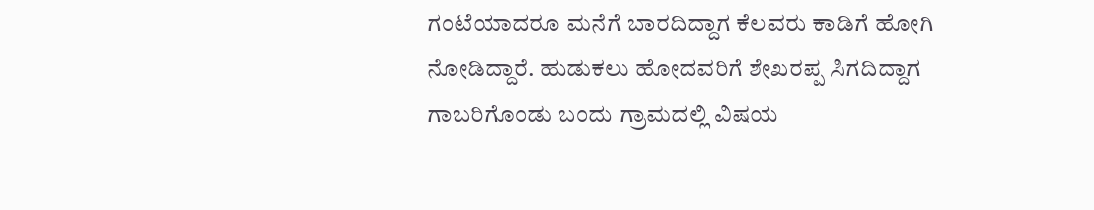ಗಂಟೆಯಾದರೂ ಮನೆಗೆ ಬಾರದಿದ್ದಾಗ ಕೆಲವರು ಕಾಡಿಗೆ ಹೋಗಿ ನೋಡಿದ್ದಾರೆ. ಹುಡುಕಲು ಹೋದವರಿಗೆ ಶೇಖರಪ್ಪ ಸಿಗದಿದ್ದಾಗ ಗಾಬರಿಗೊಂಡು ಬಂದು ಗ್ರಾಮದಲ್ಲಿ ವಿಷಯ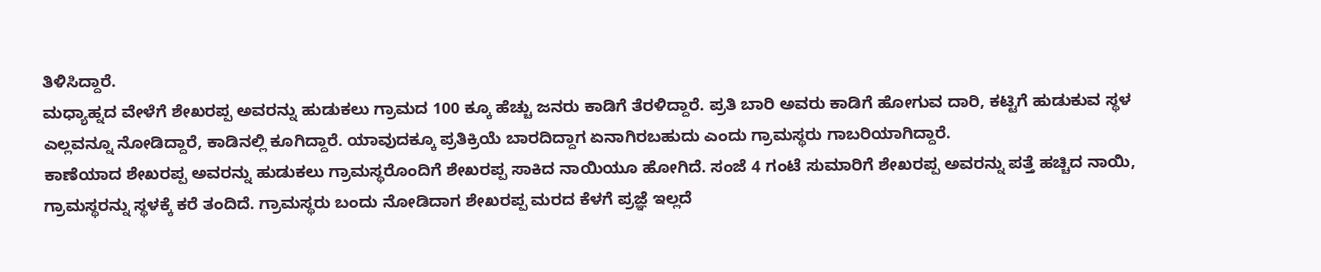ತಿಳಿಸಿದ್ದಾರೆ.
ಮಧ್ಯಾಹ್ನದ ವೇಳೆಗೆ ಶೇಖರಪ್ಪ ಅವರನ್ನು ಹುಡುಕಲು ಗ್ರಾಮದ 100 ಕ್ಕೂ ಹೆಚ್ಚು ಜನರು ಕಾಡಿಗೆ ತೆರಳಿದ್ದಾರೆ. ಪ್ರತಿ ಬಾರಿ ಅವರು ಕಾಡಿಗೆ ಹೋಗುವ ದಾರಿ, ಕಟ್ಟಿಗೆ ಹುಡುಕುವ ಸ್ಥಳ ಎಲ್ಲವನ್ನೂ ನೋಡಿದ್ದಾರೆ, ಕಾಡಿನಲ್ಲಿ ಕೂಗಿದ್ದಾರೆ. ಯಾವುದಕ್ಕೂ ಪ್ರತಿಕ್ರಿಯೆ ಬಾರದಿದ್ದಾಗ ಏನಾಗಿರಬಹುದು ಎಂದು ಗ್ರಾಮಸ್ಥರು ಗಾಬರಿಯಾಗಿದ್ದಾರೆ.
ಕಾಣೆಯಾದ ಶೇಖರಪ್ಪ ಅವರನ್ನು ಹುಡುಕಲು ಗ್ರಾಮಸ್ಥರೊಂದಿಗೆ ಶೇಖರಪ್ಪ ಸಾಕಿದ ನಾಯಿಯೂ ಹೋಗಿದೆ. ಸಂಜೆ 4 ಗಂಟೆ ಸುಮಾರಿಗೆ ಶೇಖರಪ್ಪ ಅವರನ್ನು ಪತ್ತೆ ಹಚ್ಚಿದ ನಾಯಿ, ಗ್ರಾಮಸ್ಥರನ್ನು ಸ್ಥಳಕ್ಕೆ ಕರೆ ತಂದಿದೆ. ಗ್ರಾಮಸ್ಥರು ಬಂದು ನೋಡಿದಾಗ ಶೇಖರಪ್ಪ ಮರದ ಕೆಳಗೆ ಪ್ರಜ್ಞೆ ಇಲ್ಲದೆ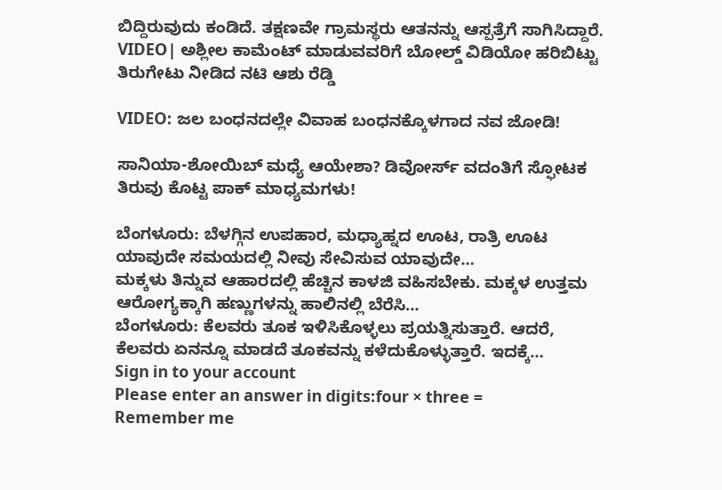ಬಿದ್ದಿರುವುದು ಕಂಡಿದೆ. ತಕ್ಷಣವೇ ಗ್ರಾಮಸ್ಥರು ಆತನನ್ನು ಆಸ್ಪತ್ರೆಗೆ ಸಾಗಿಸಿದ್ದಾರೆ.
VIDEO| ಅಶ್ಲೀಲ ಕಾಮೆಂಟ್ ಮಾಡುವವರಿಗೆ ಬೋಲ್ಡ್ ವಿಡಿಯೋ ಹರಿಬಿಟ್ಟು ತಿರುಗೇಟು ನೀಡಿದ ನಟಿ ಆಶು ರೆಡ್ಡಿ

VIDEO: ಜಲ ಬಂಧನದಲ್ಲೇ ವಿವಾಹ ಬಂಧನಕ್ಕೊಳಗಾದ ನವ ಜೋಡಿ!

ಸಾನಿಯಾ-ಶೋಯಿಬ್ ಮಧ್ಯೆ ಆಯೇಶಾ? ಡಿವೋರ್ಸ್ ವದಂತಿಗೆ ಸ್ಫೋಟಕ ತಿರುವು ಕೊಟ್ಟ ಪಾಕ್ ಮಾಧ್ಯಮಗಳು!

ಬೆಂಗಳೂರು: ಬೆಳಗ್ಗಿನ ಉಪಹಾರ, ಮಧ್ಯಾಹ್ನದ ಊಟ, ರಾತ್ರಿ ಊಟ ಯಾವುದೇ ಸಮಯದಲ್ಲಿ ನೀವು ಸೇವಿಸುವ ಯಾವುದೇ…
ಮಕ್ಕಳು ತಿನ್ನುವ ಆಹಾರದಲ್ಲಿ ಹೆಚ್ಚಿನ ಕಾಳಜಿ ವಹಿಸಬೇಕು. ಮಕ್ಕಳ ಉತ್ತಮ ಆರೋಗ್ಯಕ್ಕಾಗಿ ಹಣ್ಣುಗಳನ್ನು ಹಾಲಿನಲ್ಲಿ ಬೆರೆಸಿ…
ಬೆಂಗಳೂರು: ಕೆಲವರು ತೂಕ ಇಳಿಸಿಕೊಳ್ಳಲು ಪ್ರಯತ್ನಿಸುತ್ತಾರೆ. ಆದರೆ, ಕೆಲವರು ಏನನ್ನೂ ಮಾಡದೆ ತೂಕವನ್ನು ಕಳೆದುಕೊಳ್ಳುತ್ತಾರೆ. ಇದಕ್ಕೆ…
Sign in to your account
Please enter an answer in digits:four × three =
Remember me